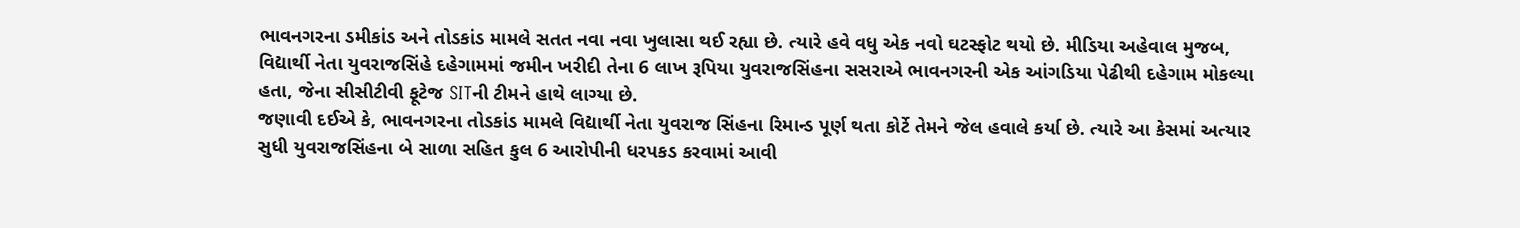ભાવનગરના ડમીકાંડ અને તોડકાંડ મામલે સતત નવા નવા ખુલાસા થઈ રહ્યા છે. ત્યારે હવે વધુ એક નવો ઘટસ્ફોટ થયો છે. મીડિયા અહેવાલ મુજબ, વિદ્યાર્થી નેતા યુવરાજસિંહે દહેગામમાં જમીન ખરીદી તેના 6 લાખ રૂપિયા યુવરાજસિંહના સસરાએ ભાવનગરની એક આંગડિયા પેઢીથી દહેગામ મોકલ્યા હતા, જેના સીસીટીવી ફૂટેજ SITની ટીમને હાથે લાગ્યા છે.
જણાવી દઈએ કે, ભાવનગરના તોડકાંડ મામલે વિદ્યાર્થી નેતા યુવરાજ સિંહના રિમાન્ડ પૂર્ણ થતા કોર્ટે તેમને જેલ હવાલે કર્યા છે. ત્યારે આ કેસમાં અત્યાર સુધી યુવરાજસિંહના બે સાળા સહિત કુલ 6 આરોપીની ધરપકડ કરવામાં આવી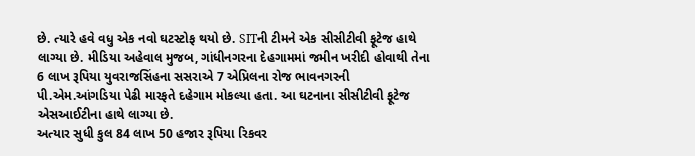છે. ત્યારે હવે વધુ એક નવો ઘટસ્ટોફ થયો છે. SITની ટીમને એક સીસીટીવી ફૂટેજ હાથે લાગ્યા છે. મીડિયા અહેવાલ મુજબ, ગાંધીનગરના દેહગામમાં જમીન ખરીદી હોવાથી તેના 6 લાખ રૂપિયા યુવરાજસિંહના સસરાએ 7 એપ્રિલના રોજ ભાવનગરની પી.એમ.આંગડિયા પેઢી મારફતે દહેગામ મોકલ્યા હતા. આ ઘટનાના સીસીટીવી ફૂટેજ એસઆઈટીના હાથે લાગ્યા છે.
અત્યાર સુધી કુલ 84 લાખ 50 હજાર રૂપિયા રિકવર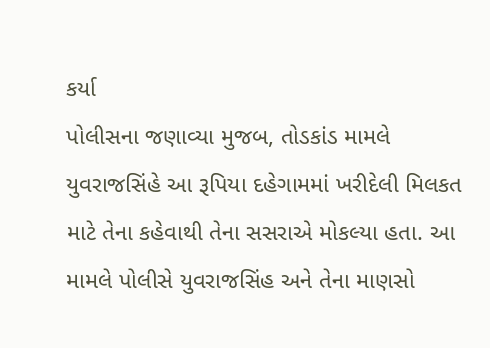કર્યા
પોલીસના જણાવ્યા મુજબ, તોડકાંડ મામલે યુવરાજસિંહે આ રૂપિયા દહેગામમાં ખરીદેલી મિલકત માટે તેના કહેવાથી તેના સસરાએ મોકલ્યા હતા. આ મામલે પોલીસે યુવરાજસિંહ અને તેના માણસો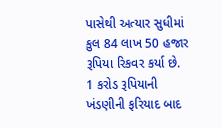પાસેથી અત્યાર સુધીમાં કુલ 84 લાખ 50 હજાર રૂપિયા રિકવર કર્યા છે. 1 કરોડ રૂપિયાની ખંડણીની ફરિયાદ બાદ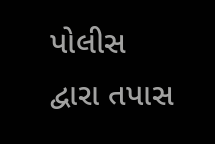પોલીસ દ્વારા તપાસ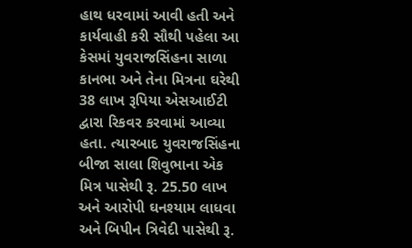હાથ ધરવામાં આવી હતી અને કાર્યવાહી કરી સૌથી પહેલા આ કેસમાં યુવરાજસિંહના સાળા કાનભા અને તેના મિત્રના ઘરેથી 38 લાખ રૂપિયા એસઆઈટી દ્વારા રિકવર કરવામાં આવ્યા હતા. ત્યારબાદ યુવરાજસિંહના બીજા સાલા શિવુભાના એક મિત્ર પાસેથી રૂ. 25.50 લાખ અને આરોપી ઘનશ્યામ લાધવા અને બિપીન ત્રિવેદી પાસેથી રૂ.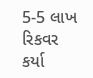5-5 લાખ રિકવર કર્યા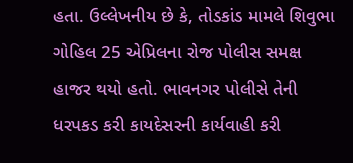હતા. ઉલ્લેખનીય છે કે, તોડકાંડ મામલે શિવુભા ગોહિલ 25 એપ્રિલના રોજ પોલીસ સમક્ષ હાજર થયો હતો. ભાવનગર પોલીસે તેની ધરપકડ કરી કાયદેસરની કાર્યવાહી કરી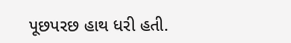પૂછપરછ હાથ ધરી હતી.